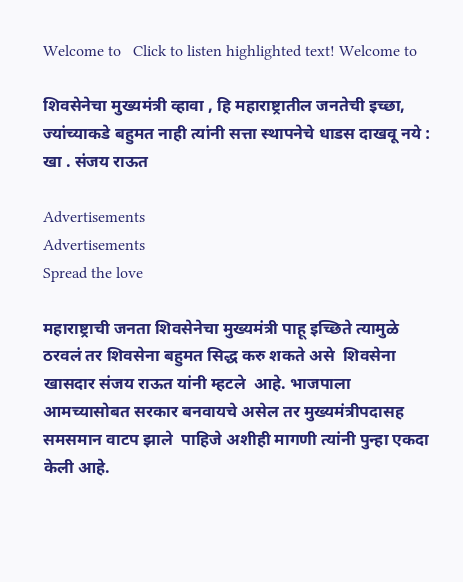Welcome to   Click to listen highlighted text! Welcome to

शिवसेनेचा मुख्यमंत्री व्हावा , हि महाराष्ट्रातील जनतेची इच्छा, ज्यांच्याकडे बहुमत नाही त्यांनी सत्ता स्थापनेचे धाडस दाखवू नये : खा . संजय राऊत

Advertisements
Advertisements
Spread the love

महाराष्ट्राची जनता शिवसेनेचा मुख्यमंत्री पाहू इच्छिते त्यामुळे ठरवलं तर शिवसेना बहुमत सिद्ध करु शकते असे  शिवसेना खासदार संजय राऊत यांनी म्हटले  आहे. भाजपाला आमच्यासोबत सरकार बनवायचे असेल तर मुख्यमंत्रीपदासह समसमान वाटप झाले  पाहिजे अशीही मागणी त्यांनी पुन्हा एकदा केली आहे.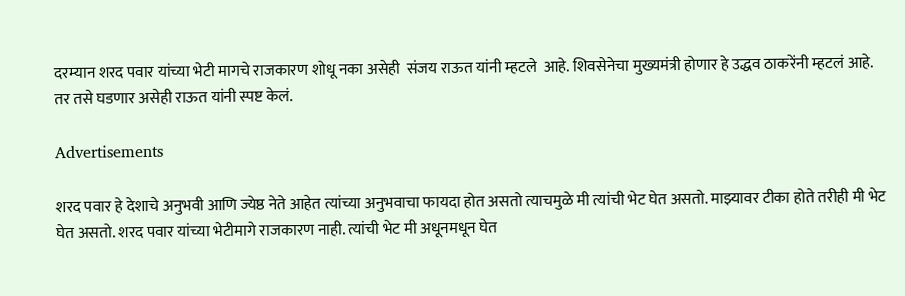दरम्यान शरद पवार यांच्या भेटी मागचे राजकारण शोधू नका असेही  संजय राऊत यांनी म्हटले  आहे. शिवसेनेचा मुख्यमंत्री होणार हे उद्धव ठाकरेंनी म्हटलं आहे. तर तसे घडणार असेही राऊत यांनी स्पष्ट केलं.

Advertisements

शरद पवार हे देशाचे अनुभवी आणि ज्येष्ठ नेते आहेत त्यांच्या अनुभवाचा फायदा होत असतो त्याचमुळे मी त्यांची भेट घेत असतो. माझ्यावर टीका होते तरीही मी भेट घेत असतो. शरद पवार यांच्या भेटीमागे राजकारण नाही. त्यांची भेट मी अधूनमधून घेत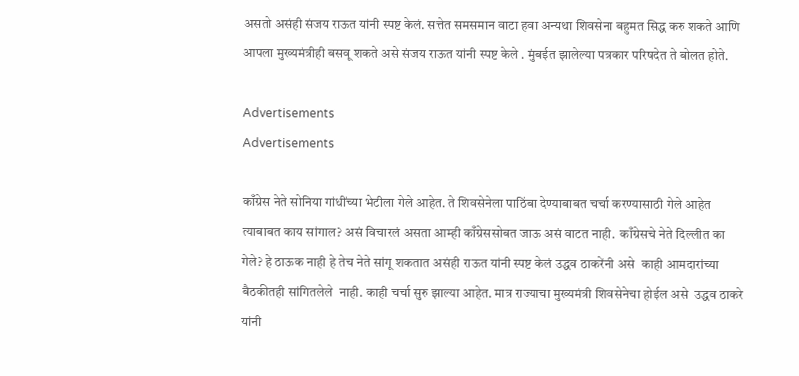असतो असंही संजय राऊत यांनी स्पष्ट केलं. सत्तेत समसमान वाटा हवा अन्यथा शिवसेना बहुमत सिद्ध करु शकते आणि आपला मुख्यमंत्रीही बसवू शकते असे संजय राऊत यांनी स्पष्ट केले . मुंबईत झालेल्या पत्रकार परिषदेत ते बोलत होते.

Advertisements
Advertisements

काँग्रेस नेते सोनिया गांधींच्या भेटीला गेले आहेत. ते शिवसेनेला पाठिंबा देण्याबाबत चर्चा करण्यासाठी गेले आहेत त्याबाबत काय सांगाल? असं विचारलं असता आम्ही काँग्रेससोबत जाऊ असं वाटत नाही.  काँग्रेसचे नेते दिल्लीत का गेले? हे ठाऊक नाही हे तेच नेते सांगू शकतात असंही राऊत यांनी स्पष्ट केलं उद्धव ठाकरेंनी असे  काही आमदारांच्या बैठकीतही सांगितलेले  नाही. काही चर्चा सुरु झाल्या आहेत. मात्र राज्याचा मुख्यमंत्री शिवसेनेचा होईल असे  उद्धव ठाकरे यांनी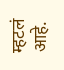म्हटलं आहे.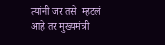त्यांनी जर तसे  म्हटलं आहे तर मुख्यमंत्री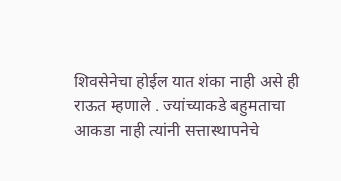शिवसेनेचा होईल यात शंका नाही असे ही राऊत म्हणाले . ज्यांच्याकडे बहुमताचा आकडा नाही त्यांनी सत्तास्थापनेचे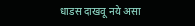धाडस दाखवू नये असा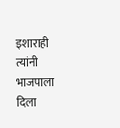इशाराही त्यांनी भाजपाला दिला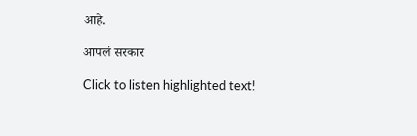आहे.

आपलं सरकार

Click to listen highlighted text!